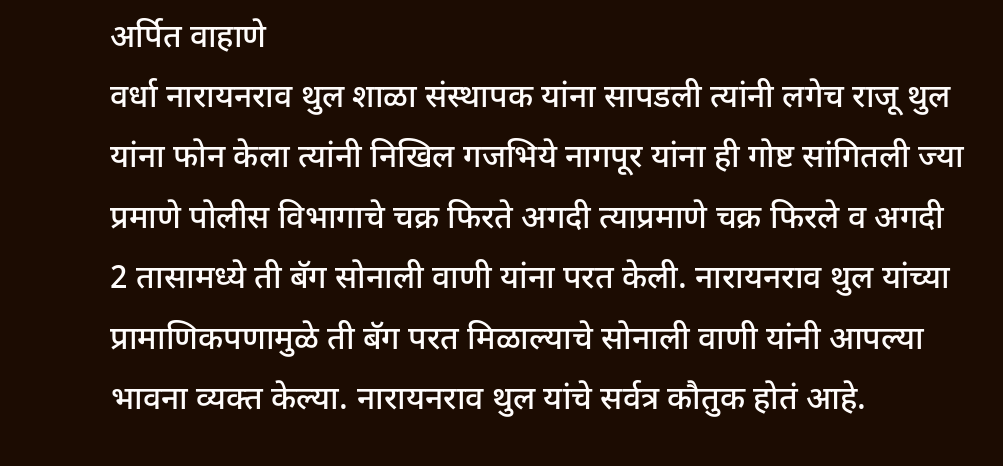अर्पित वाहाणे
वर्धा नारायनराव थुल शाळा संस्थापक यांना सापडली त्यांनी लगेच राजू थुल यांना फोन केला त्यांनी निखिल गजभिये नागपूर यांना ही गोष्ट सांगितली ज्या प्रमाणे पोलीस विभागाचे चक्र फिरते अगदी त्याप्रमाणे चक्र फिरले व अगदी 2 तासामध्ये ती बॅग सोनाली वाणी यांना परत केली. नारायनराव थुल यांच्या प्रामाणिकपणामुळे ती बॅग परत मिळाल्याचे सोनाली वाणी यांनी आपल्या भावना व्यक्त केल्या. नारायनराव थुल यांचे सर्वत्र कौतुक होतं आहे.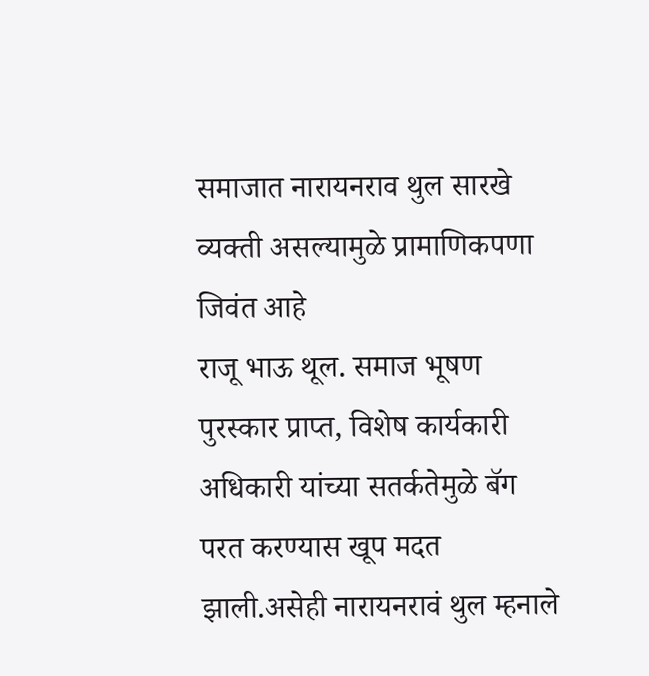समाजात नारायनराव थुल सारखे व्यक्ती असल्यामुळे प्रामाणिकपणा जिवंत आहे
राजू भाऊ थूल. समाज भूषण पुरस्कार प्राप्त, विशेष कार्यकारी अधिकारी यांच्या सतर्कतेमुळे बॅग परत करण्यास खूप मदत झाली.असेही नारायनरावं थुल म्हनाले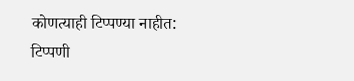कोणत्याही टिप्पण्या नाहीत:
टिप्पणी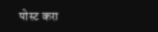पोस्ट करा